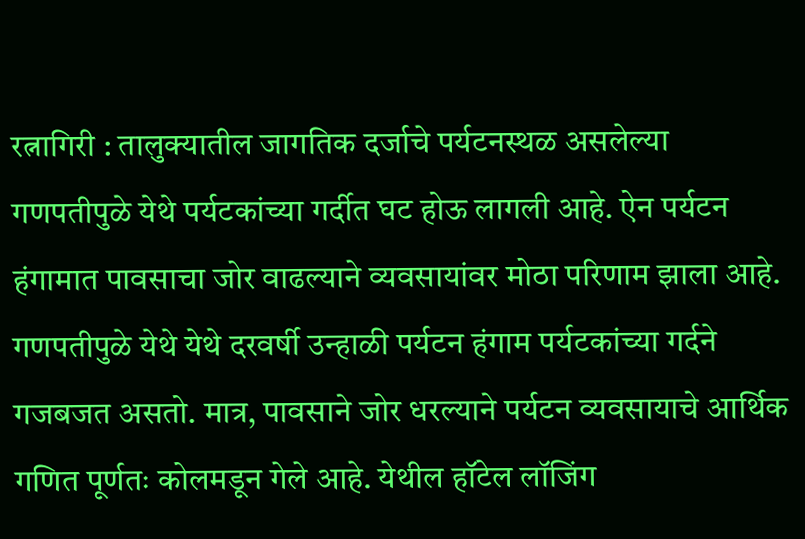रत्नागिरी : तालुक्यातील जागतिक दर्जाचे पर्यटनस्थळ असलेल्या गणपतीपुळे येथे पर्यटकांच्या गर्दीत घट होऊ लागली आहे. ऐन पर्यटन हंगामात पावसाचा जोर वाढल्याने व्यवसायांवर मोठा परिणाम झाला आहे.
गणपतीपुळे येथे येथे दरवर्षी उन्हाळी पर्यटन हंगाम पर्यटकांच्या गर्दने गजबजत असतो. मात्र, पावसाने जोर धरल्याने पर्यटन व्यवसायाचे आर्थिक गणित पूर्णतः कोलमडून गेले आहे. येथील हॉटेल लॉजिंग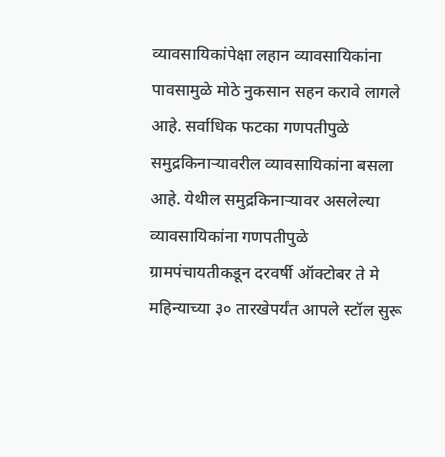व्यावसायिकांपेक्षा लहान व्यावसायिकांना पावसामुळे मोठे नुकसान सहन करावे लागले आहे. सर्वाधिक फटका गणपतीपुळे समुद्रकिनाऱ्यावरील व्यावसायिकांना बसला आहे. येथील समुद्रकिनाऱ्यावर असलेल्या व्यावसायिकांना गणपतीपुळे ग्रामपंचायतीकडून दरवर्षी ऑक्टोबर ते मे महिन्याच्या ३० तारखेपर्यंत आपले स्टॉल सुरू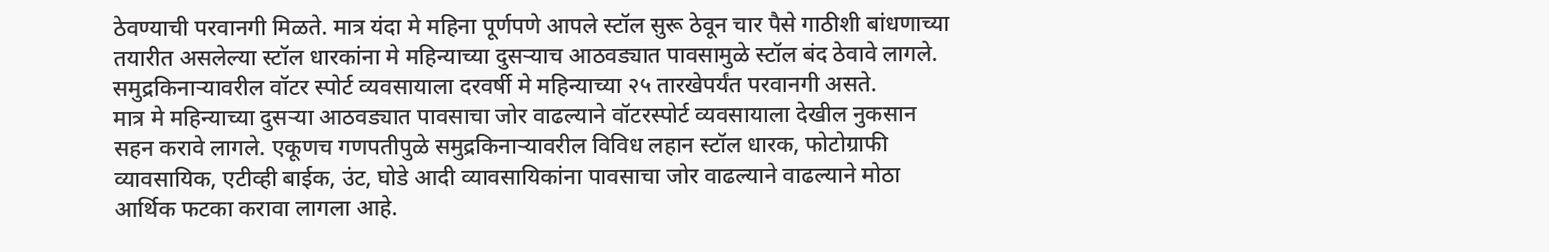ठेवण्याची परवानगी मिळते. मात्र यंदा मे महिना पूर्णपणे आपले स्टॉल सुरू ठेवून चार पैसे गाठीशी बांधणाच्या तयारीत असलेल्या स्टॉल धारकांना मे महिन्याच्या दुसऱ्याच आठवड्यात पावसामुळे स्टॉल बंद ठेवावे लागले. समुद्रकिनाऱ्यावरील वॉटर स्पोर्ट व्यवसायाला दरवर्षी मे महिन्याच्या २५ तारखेपर्यंत परवानगी असते.
मात्र मे महिन्याच्या दुसऱ्या आठवड्यात पावसाचा जोर वाढल्याने वॉटरस्पोर्ट व्यवसायाला देखील नुकसान सहन करावे लागले. एकूणच गणपतीपुळे समुद्रकिनाऱ्यावरील विविध लहान स्टॉल धारक, फोटोग्राफी व्यावसायिक, एटीव्ही बाईक, उंट, घोडे आदी व्यावसायिकांना पावसाचा जोर वाढल्याने वाढल्याने मोठा आर्थिक फटका करावा लागला आहे.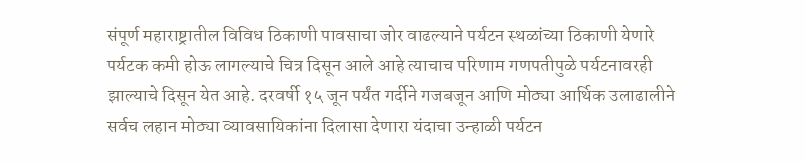संपूर्ण महाराष्ट्रातील विविध ठिकाणी पावसाचा जोर वाढल्याने पर्यटन स्थळांच्या ठिकाणी येणारे पर्यटक कमी होऊ लागल्याचे चित्र दिसून आले आहे त्याचाच परिणाम गणपतीपुळे पर्यटनावरही झाल्याचे दिसून येत आहे. दरवर्षी १५ जून पर्यंत गर्दीने गजबजून आणि मोठ्या आर्थिक उलाढालीने सर्वच लहान मोठ्या व्यावसायिकांना दिलासा देणारा यंदाचा उन्हाळी पर्यटन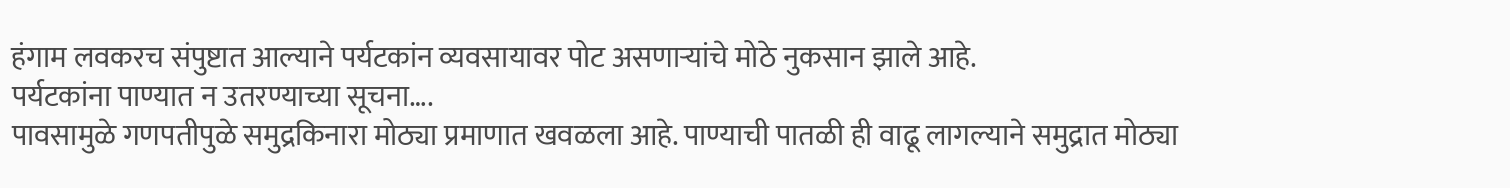हंगाम लवकरच संपुष्टात आल्याने पर्यटकांन व्यवसायावर पोट असणाऱ्यांचे मोठे नुकसान झाले आहे.
पर्यटकांना पाण्यात न उतरण्याच्या सूचना….
पावसामुळे गणपतीपुळे समुद्रकिनारा मोठ्या प्रमाणात खवळला आहे. पाण्याची पातळी ही वाढू लागल्याने समुद्रात मोठ्या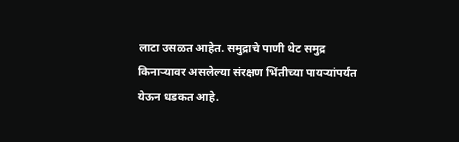लाटा उसळत आहेत. समुद्राचे पाणी थेट समुद्र किनाऱ्यावर असलेल्या संरक्षण भिंतीच्या पायऱ्यांपर्यंत येऊन धडकत आहे.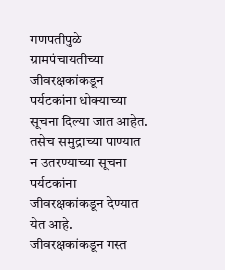गणपतीपुळे ग्रामपंचायतीच्या जीवरक्षकांकडून पर्यटकांना धोक्याच्या सूचना दिल्या जात आहेत. तसेच समुद्राच्या पाण्यात न उतरण्याच्या सूचना पर्यटकांना जीवरक्षकांकडून देण्यात येत आहे. जीवरक्षकांकडून गस्त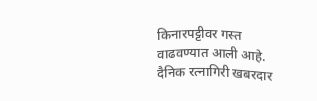किनारपट्टीवर गस्त वाढवण्यात आली आहे.
दैनिक रत्नागिरी खबरदार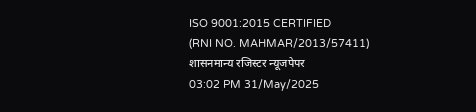ISO 9001:2015 CERTIFIED
(RNI NO. MAHMAR/2013/57411)
शासनमान्य रजिस्टर न्यूजपेपर
03:02 PM 31/May/2025